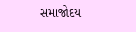સમાજોદય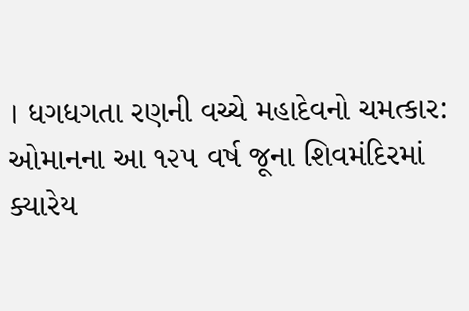। ધગધગતા રણની વચ્ચે મહાદેવનો ચમત્કાર: ઓમાનના આ ૧૨૫ વર્ષ જૂના શિવમંદિરમાં ક્યારેય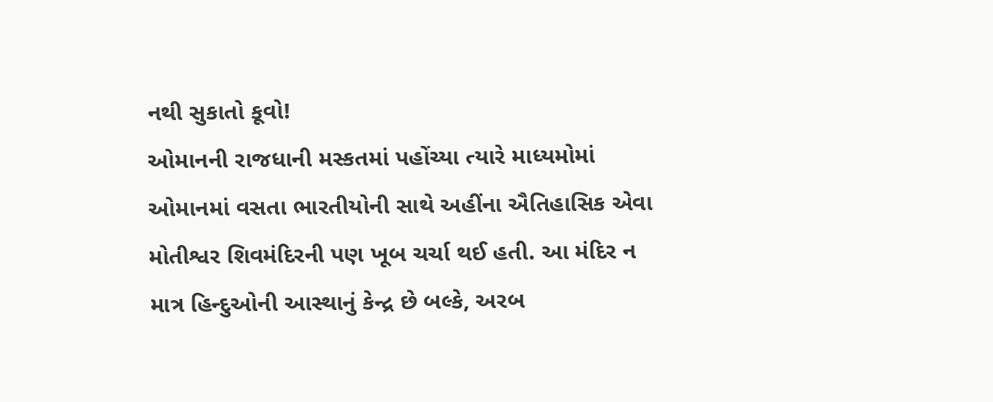નથી સુકાતો કૂવો!
ઓમાનની રાજધાની મસ્કતમાં પહોંચ્યા ત્યારે માધ્યમોમાં ઓમાનમાં વસતા ભારતીયોની સાથે અહીંના ઐતિહાસિક એવા મોતીશ્વર શિવમંદિરની પણ ખૂબ ચર્ચા થઈ હતી. આ મંદિર ન માત્ર હિન્દુઓની આસ્થાનું કેન્દ્ર છે બલ્કે, અરબ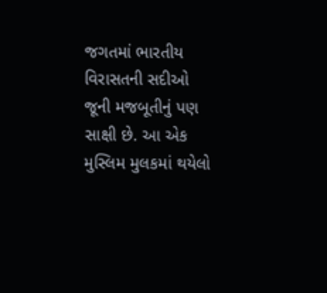જગતમાં ભારતીય વિરાસતની સદીઓ જૂની મજબૂતીનું પણ સાક્ષી છે. આ એક મુસ્લિમ મુલકમાં થયેલો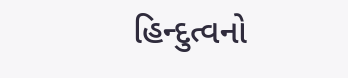હિન્દુત્વનો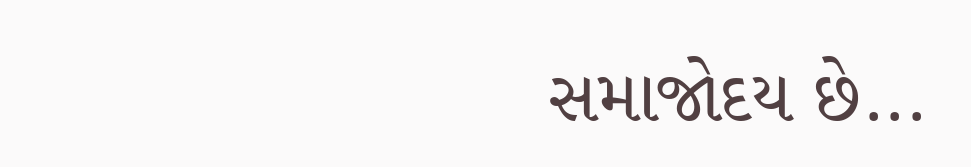સમાજોદય છે...